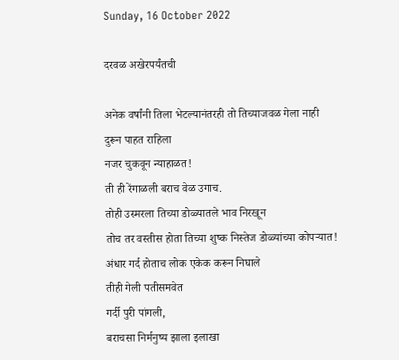Sunday, 16 October 2022

दरवळ अखेरपर्यंतची

अनेक वर्षांनी तिला भेटल्यानंतरही तो तिच्याजवळ गेला नाही
दुरून पाहत राहिला
नजर चुकवून न्याहाळत!
ती ही रेंगाळली बराच वेळ उगाच.
तोही उस्मरला तिच्या डोळ्यातले भाव निरखून
तोच तर वस्तीस होता तिच्या शुष्क निस्तेज डोळ्यांच्या कोपऱ्यात!
अंधार गर्द होताच लोक एकेक करून निघाले
तीही गेली पतीसमवेत
गर्दी पुरी पांगली,
बराचसा निर्मनुष्य झाला इलाखा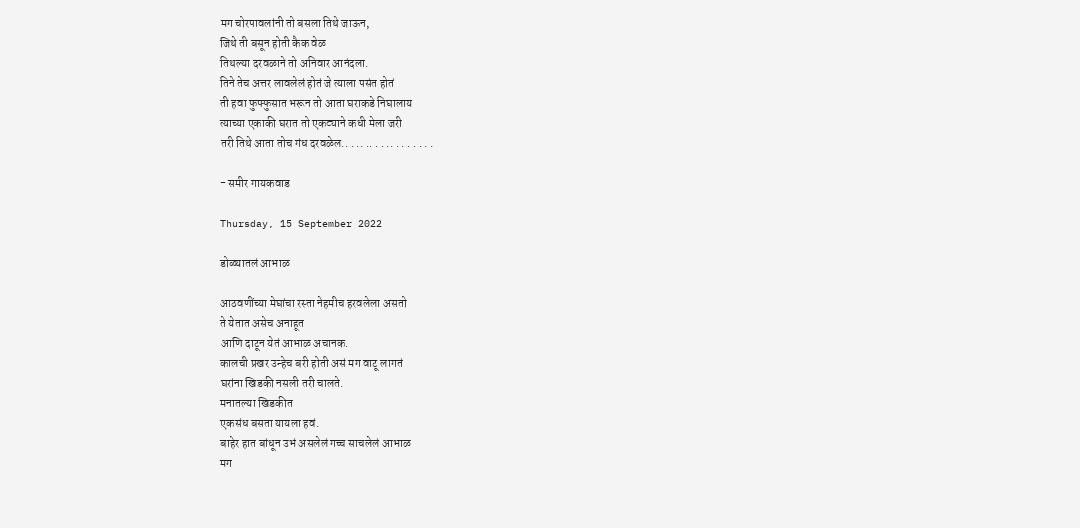मग चोरपावलांनी तो बसला तिथे जाऊन,
जिथे ती बसून होती कैक वेळ
तिथल्या दरवळाने तो अनिवार आनंदला.
तिने तेच अत्तर लावलेलं होतं जे त्याला पसंत होतं
ती हवा फुफ्फुसात भरून तो आता घराकडे निघालाय
त्याच्या एकाकी घरात तो एकट्याने कधी मेला जरी
तरी तिथे आता तोच गंध दरवळेल.. . .. .. . . .. . . . . . . .

- समीर गायकवाड

Thursday, 15 September 2022

डोळ्यातलं आभाळ

आठवणींच्या मेघांचा रस्ता नेहमीच हरवलेला असतो
ते येतात असेच अनाहूत
आणि दाटून येतं आभाळ अचानक.
कालची प्रखर उन्हेच बरी होती असं मग वाटू लागतं
घरांना खिडकी नसली तरी चालते.
मनातल्या खिडकीत
एकसंध बसता यायला हवं.
बाहेर हात बांधून उभं असलेलं गच्च साचलेलं आभाळ
मग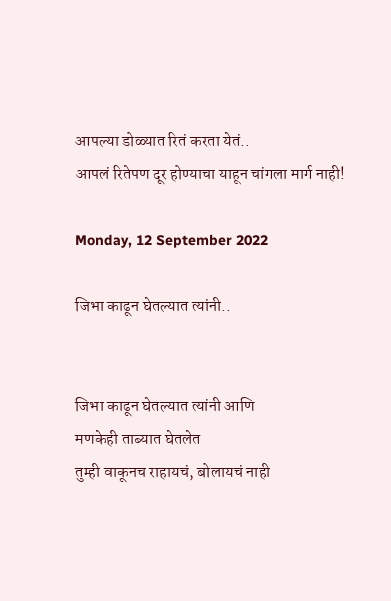आपल्या डोळ्यात रितं करता येतं..
आपलं रितेपण दूर होण्याचा याहून चांगला मार्ग नाही!

Monday, 12 September 2022

जिभा काढून घेतल्यात त्यांनी..


जिभा काढून घेतल्यात त्यांनी आणि
मणकेही ताब्यात घेतलेत
तुम्ही वाकूनच राहायचं, बोलायचं नाही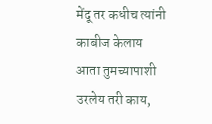मेंदू तर कधीच त्यांनी काबीज केलाय
आता तुमच्यापाशी उरलेय तरी काय,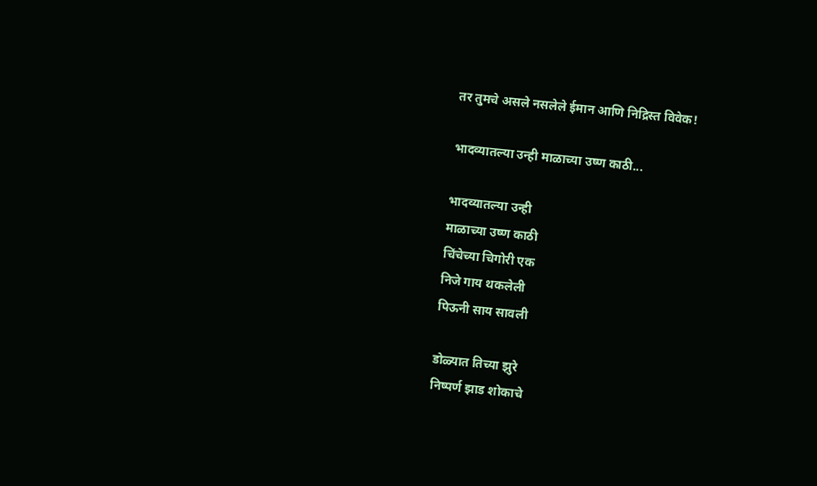तर तुमचे असले नसलेले ईमान आणि निद्रिस्त विवेक!

भादव्यातल्या उन्ही माळाच्या उष्ण काठी...

भादव्यातल्या उन्ही
माळाच्या उष्ण काठी
चिंचेच्या चिगोरी एक
निजे गाय थकलेली
पिऊनी साय सावली

डोळ्यात तिच्या झुरे
निष्पर्ण झाड शोकाचे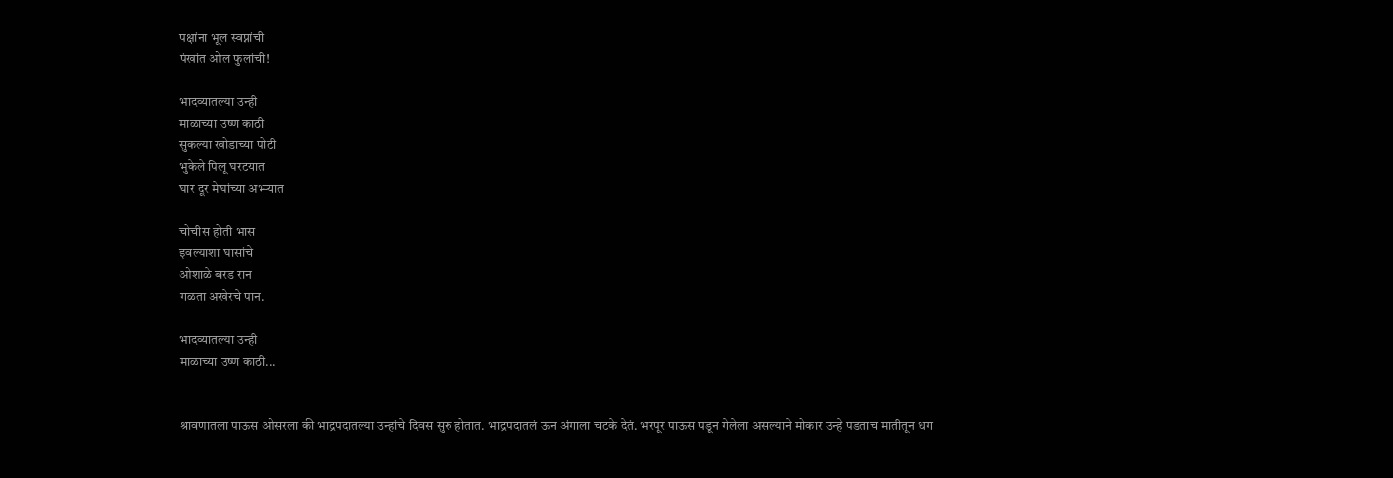पक्षांना भूल स्वप्नांची
पंखांत ओल फुलांची!

भादव्यातल्या उन्ही
माळाच्या उष्ण काठी
सुकल्या खोडाच्या पोटी
भुकेले पिलू घरटयात
घार दूर मेघांच्या अभ्ऱ्यात

चोचीस होती भास
इवल्याशा घासांचे
ओशाळे बरड रान
गळता अखेरचे पान.

भादव्यातल्या उन्ही
माळाच्या उष्ण काठी...


श्रावणातला पाऊस ओसरला की भाद्रपदातल्या उन्हांचे दिवस सुरु होतात. भाद्रपदातलं ऊन अंगाला चटके देतं. भरपूर पाऊस पडून गेलेला असल्याने मोकार उन्हे पडताच मातीतून धग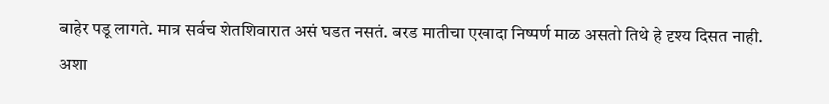बाहेर पडू लागते. मात्र सर्वच शेतशिवारात असं घडत नसतं. बरड मातीचा एखादा निष्पर्ण माळ असतो तिथे हे दृश्य दिसत नाही. अशा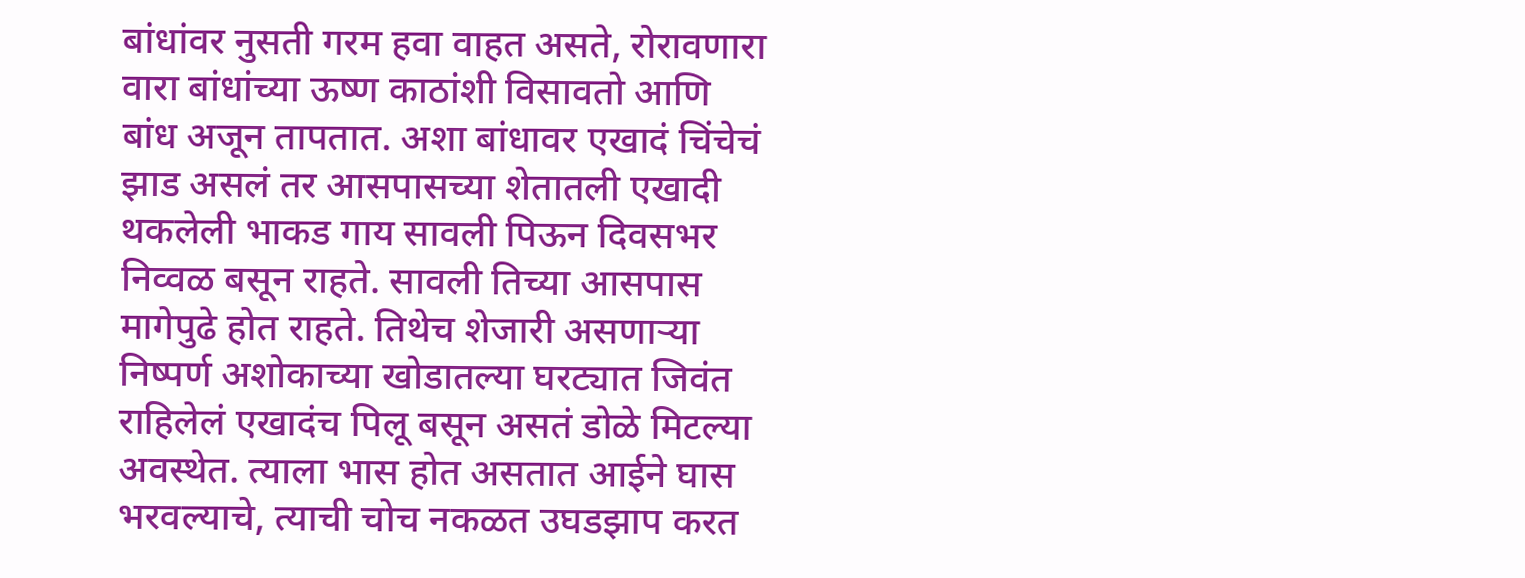बांधांवर नुसती गरम हवा वाहत असते, रोरावणारा वारा बांधांच्या ऊष्ण काठांशी विसावतो आणि बांध अजून तापतात. अशा बांधावर एखादं चिंचेचं झाड असलं तर आसपासच्या शेतातली एखादी थकलेली भाकड गाय सावली पिऊन दिवसभर निव्वळ बसून राहते. सावली तिच्या आसपास मागेपुढे होत राहते. तिथेच शेजारी असणाऱ्या निष्पर्ण अशोकाच्या खोडातल्या घरट्यात जिवंत राहिलेलं एखादंच पिलू बसून असतं डोळे मिटल्या अवस्थेत. त्याला भास होत असतात आईने घास भरवल्याचे, त्याची चोच नकळत उघडझाप करत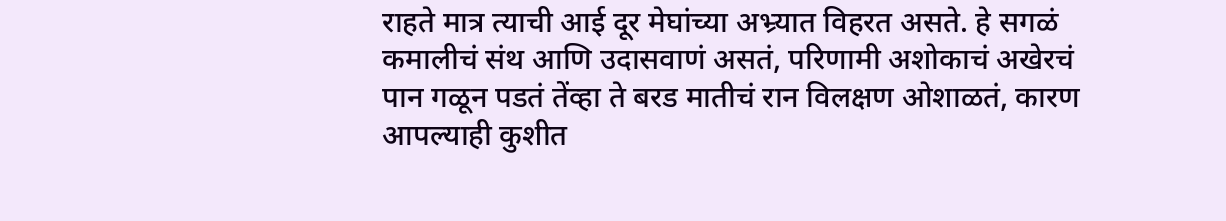राहते मात्र त्याची आई दूर मेघांच्या अभ्र्यात विहरत असते. हे सगळं कमालीचं संथ आणि उदासवाणं असतं, परिणामी अशोकाचं अखेरचं पान गळून पडतं तेंव्हा ते बरड मातीचं रान विलक्षण ओशाळतं, कारण आपल्याही कुशीत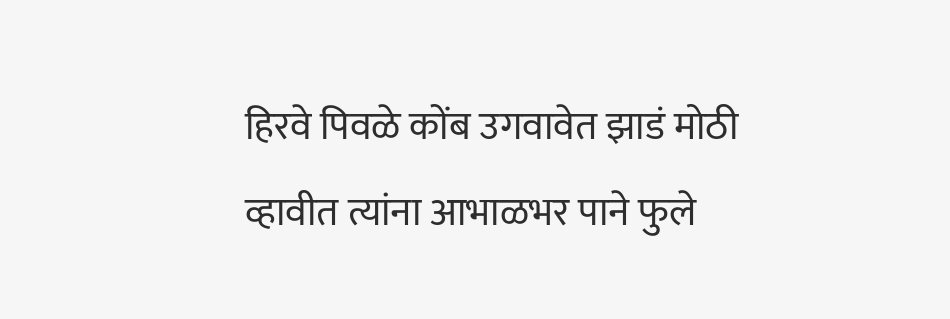हिरवे पिवळे कोंब उगवावेत झाडं मोठी व्हावीत त्यांना आभाळभर पाने फुले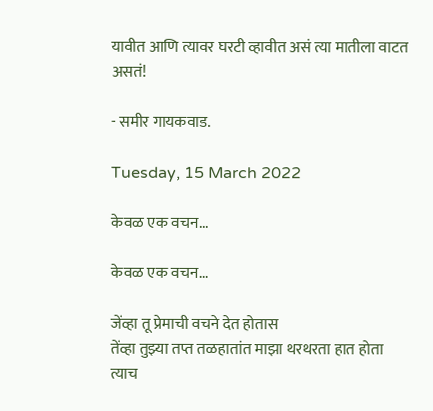यावीत आणि त्यावर घरटी व्हावीत असं त्या मातीला वाटत असतं!

- समीर गायकवाड.

Tuesday, 15 March 2022

केवळ एक वचन...

केवळ एक वचन...

जेंव्हा तू प्रेमाची वचने देत होतास
तेंव्हा तुझ्या तप्त तळहातांत माझा थरथरता हात होता
त्याच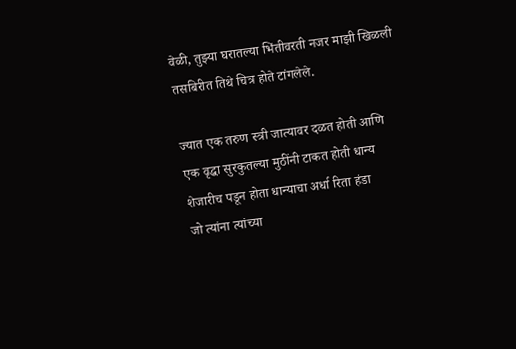वेळी, तुझ्या घरातल्या भिंतीवरती नजर माझी खिळली
तसबिरीत तिथे चित्र होते टांगलेले.

ज्यात एक तरुण स्त्री जात्यावर दळत होती आणि
एक वृद्धा सुरकुतल्या मुठींनी टाकत होती धान्य
शेजारीच पडून होता धान्याचा अर्धा रिता हंडा
जो त्यांना त्यांच्या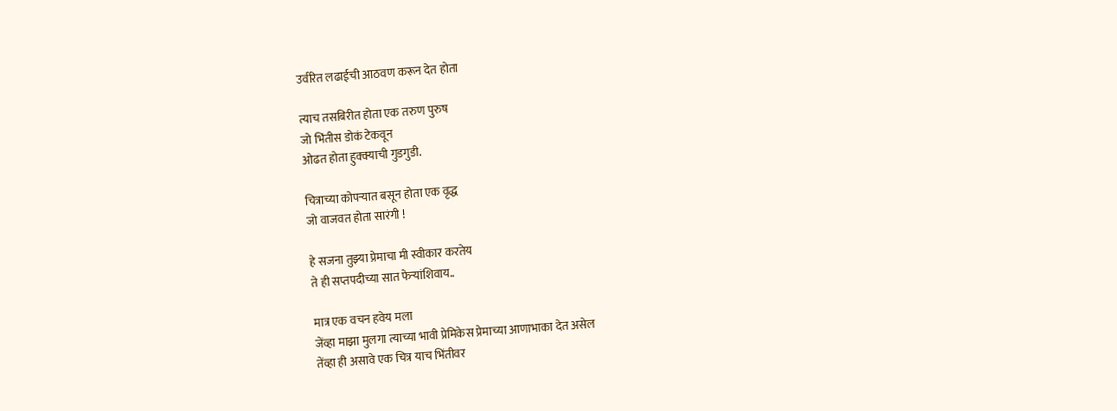उर्वरित लढाईची आठवण करून देत होता

त्याच तसबिरीत होता एक तरुण पुरुष
जो भिंतीस डोकं टेकवून
ओढत होता हुक्क्याची गुडगुडी.

चित्राच्या कोपऱ्यात बसून होता एक वृद्ध
जो वाजवत होता सारंगी !

हे सजना तुझ्या प्रेमाचा मी स्वीकार करतेय
ते ही सप्तपदीच्या सात फेऱ्यांशिवाय..

मात्र एक वचन हवेय मला
जेंव्हा माझा मुलगा त्याच्या भावी प्रेमिकेस प्रेमाच्या आणाभाका देत असेल
तेंव्हा ही असावे एक चित्र याच भिंतीवर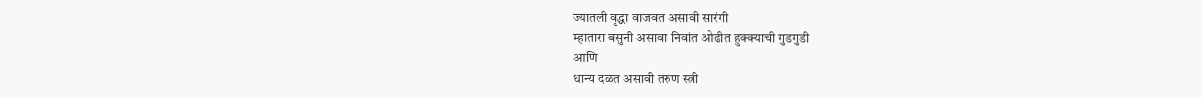ज्यातली वृद्धा वाजवत असावी सारंगी
म्हातारा बसुनी असावा निवांत ओढीत हुक्क्याची गुडगुडी
आणि
धान्य दळत असावी तरुण स्त्री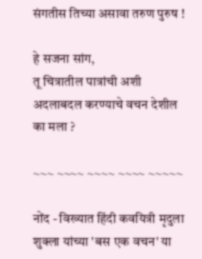संगतीस तिच्या असावा तरुण पुरुष !

हे सजना सांग,
तू चित्रातील पात्रांची अशी अदलाबदल करण्याचे वचन देशील का मला ?

~~~ ~~~~ ~~~~ ~~~~ ~~~~~

नोंद - विख्यात हिंदी कवयित्री मृदुला शुक्ला यांच्या 'बस एक वचन' या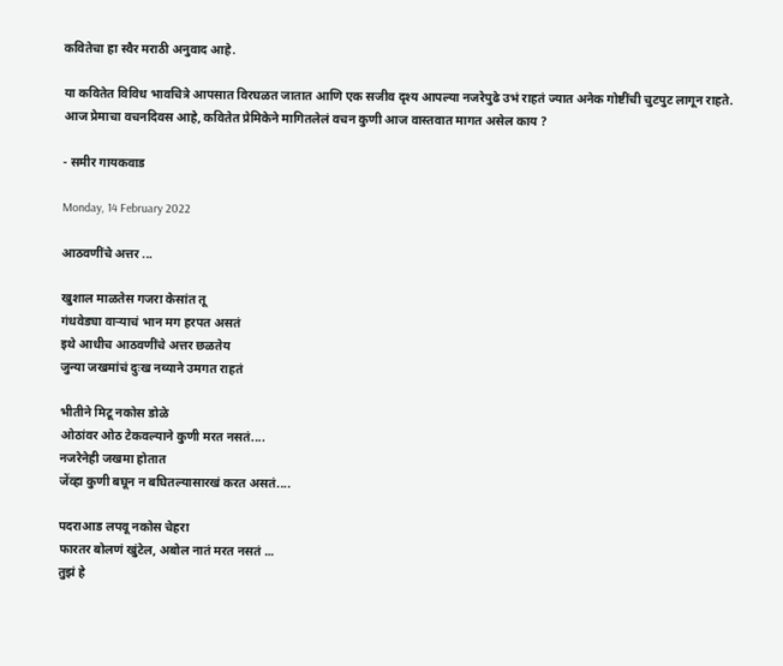कवितेचा हा स्वैर मराठी अनुवाद आहे.

या कवितेत विविध भावचित्रे आपसात विरघळत जातात आणि एक सजीव दृश्य आपल्या नजरेपुढे उभं राहतं ज्यात अनेक गोष्टींची चुटपुट लागून राहते.
आज प्रेमाचा वचनदिवस आहे, कवितेत प्रेमिकेने मागितलेलं वचन कुणी आज वास्तवात मागत असेल काय ?

- समीर गायकवाड

Monday, 14 February 2022

आठवणींचे अत्तर ...

खुशाल माळतेस गजरा केसांत तू
गंधवेड्या वाऱ्याचं भान मग हरपत असतं
इथे आधीच आठवणींचे अत्तर छळतेय
जुन्या जखमांचं दुःख नव्याने उमगत राहतं

भीतीने मिटू नकोस डोळे
ओठांवर ओठ टेकवल्याने कुणी मरत नसतं....
नजरेनेही जखमा होतात
जेंव्हा कुणी बघून न बघितल्यासारखं करत असतं....

पदराआड लपवू नकोस चेहरा
फारतर बोलणं खुंटेल, अबोल नातं मरत नसतं ...
तुझं हे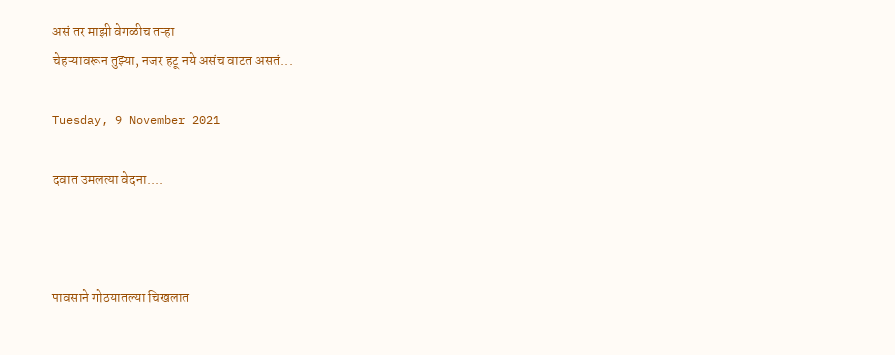असं तर माझी वेगळीच तऱ्हा
चेहऱ्यावरून तुझ्या, नजर हटू नये असंच वाटत असतं...

Tuesday, 9 November 2021

दवात उमलत्या वेदना....



पावसाने गोठयातल्या चिखलात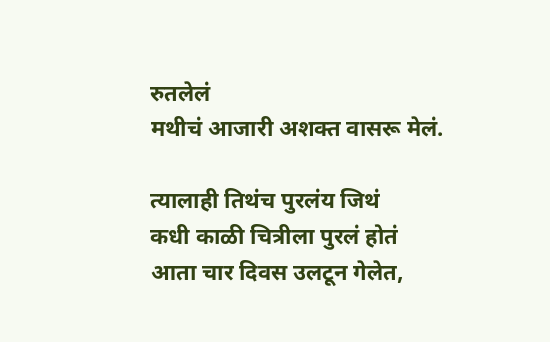रुतलेलं
मथीचं आजारी अशक्त वासरू मेलं.

त्यालाही तिथंच पुरलंय जिथं
कधी काळी चित्रीला पुरलं होतं
आता चार दिवस उलटून गेलेत,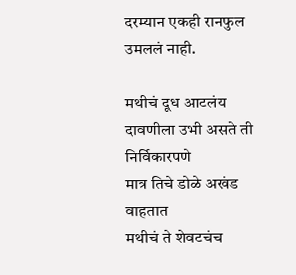दरम्यान एकही रानफुल उमललं नाही.

मथीचं दूध आटलंय
दावणीला उभी असते ती
निर्विकारपणे
मात्र तिचे डोळे अखंड वाहतात
मथीचं ते शेवटचंच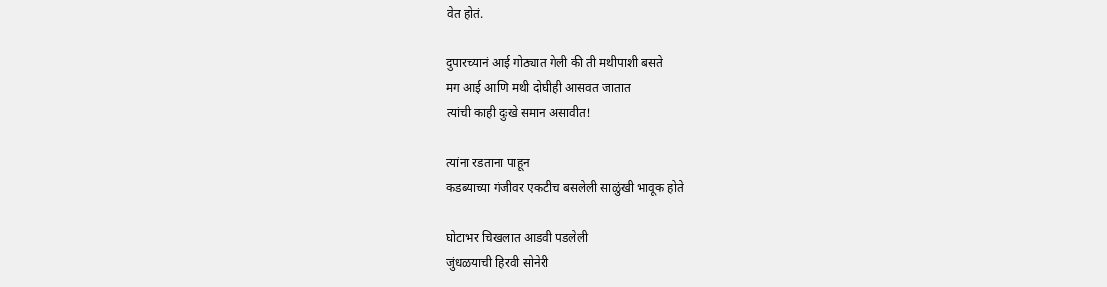वेत होतं.

दुपारच्यानं आई गोठ्यात गेली की ती मथीपाशी बसते
मग आई आणि मथी दोघीही आसवत जातात
त्यांची काही दुःखे समान असावीत!

त्यांना रडताना पाहून
कडब्याच्या गंजीवर एकटीच बसलेली साळुंखी भावूक होते

घोटाभर चिखलात आडवी पडलेली
जुंधळयाची हिरवी सोनेरी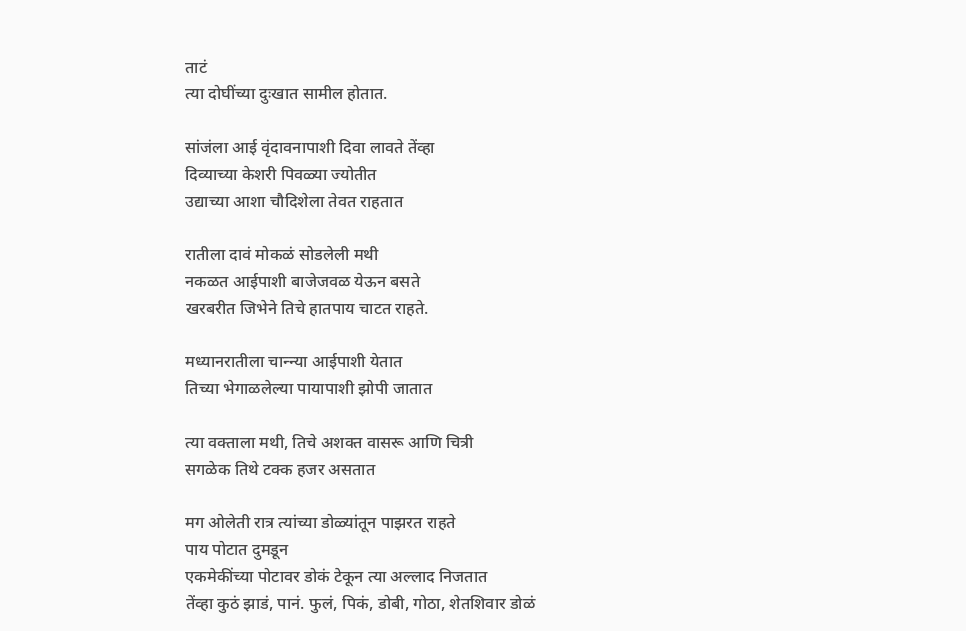ताटं
त्या दोघींच्या दुःखात सामील होतात.

सांजंला आई वृंदावनापाशी दिवा लावते तेंव्हा
दिव्याच्या केशरी पिवळ्या ज्योतीत
उद्याच्या आशा चौदिशेला तेवत राहतात

रातीला दावं मोकळं सोडलेली मथी
नकळत आईपाशी बाजेजवळ येऊन बसते
खरबरीत जिभेने तिचे हातपाय चाटत राहते.

मध्यानरातीला चान्न्या आईपाशी येतात
तिच्या भेगाळलेल्या पायापाशी झोपी जातात

त्या वक्ताला मथी, तिचे अशक्त वासरू आणि चित्री
सगळेक तिथे टक्क हजर असतात

मग ओलेती रात्र त्यांच्या डोळ्यांतून पाझरत राहते
पाय पोटात दुमडून
एकमेकींच्या पोटावर डोकं टेकून त्या अल्लाद निजतात
तेंव्हा कुठं झाडं, पानं. फुलं, पिकं, डोबी, गोठा, शेतशिवार डोळं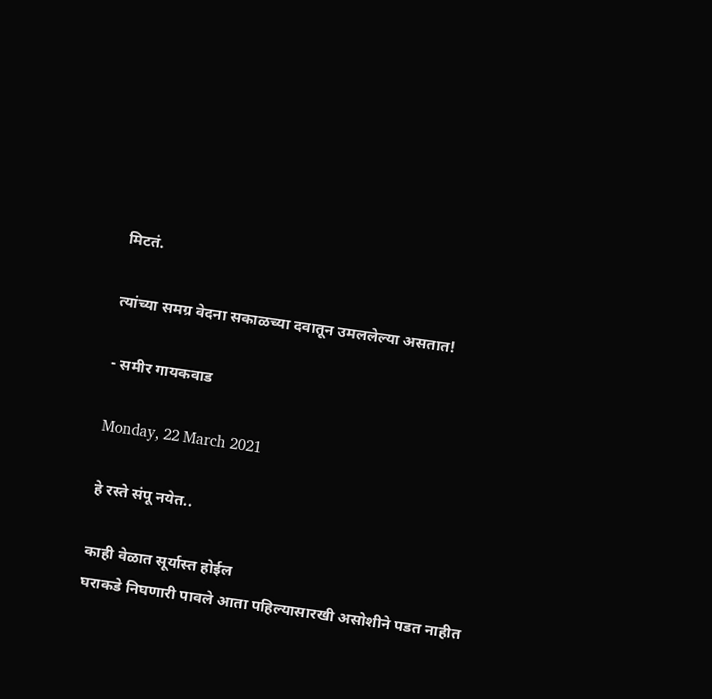मिटतं.

त्यांच्या समग्र वेदना सकाळच्या दवातून उमललेल्या असतात!

- समीर गायकवाड

Monday, 22 March 2021

हे रस्ते संपू नयेत..

काही वेळात सूर्यास्त होईल
घराकडे निघणारी पावले आता पहिल्यासारखी असोशीने पडत नाहीत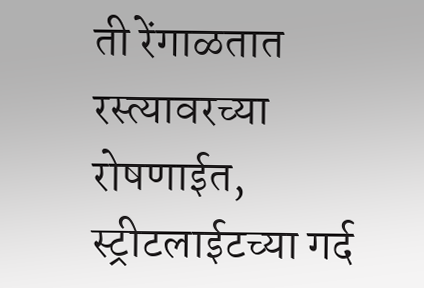ती रेंगाळतात रस्त्यावरच्या रोषणाईत, स्ट्रीटलाईटच्या गर्द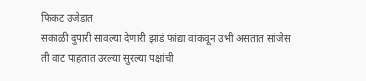फिकट उजेडात
सकाळी दुपारी सावल्या देणारी झाडं फांद्या वाकवून उभी असतात सांजेस
ती वाट पाहतात उरल्या सुरल्या पक्षांची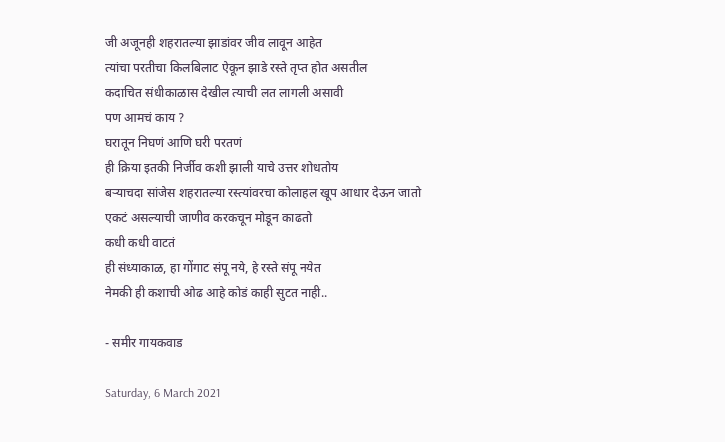जी अजूनही शहरातल्या झाडांवर जीव लावून आहेत
त्यांचा परतीचा किलबिलाट ऐकून झाडे रस्ते तृप्त होत असतील
कदाचित संधीकाळास देखील त्याची लत लागली असावी
पण आमचं काय ?
घरातून निघणं आणि घरी परतणं
ही क्रिया इतकी निर्जीव कशी झाली याचे उत्तर शोधतोय
बऱ्याचदा सांजेस शहरातल्या रस्त्यांवरचा कोलाहल खूप आधार देऊन जातो
एकटं असल्याची जाणीव करकचून मोडून काढतो
कधी कधी वाटतं
ही संध्याकाळ, हा गोंगाट संपू नये, हे रस्ते संपू नयेत
नेमकी ही कशाची ओढ आहे कोडं काही सुटत नाही..

- समीर गायकवाड

Saturday, 6 March 2021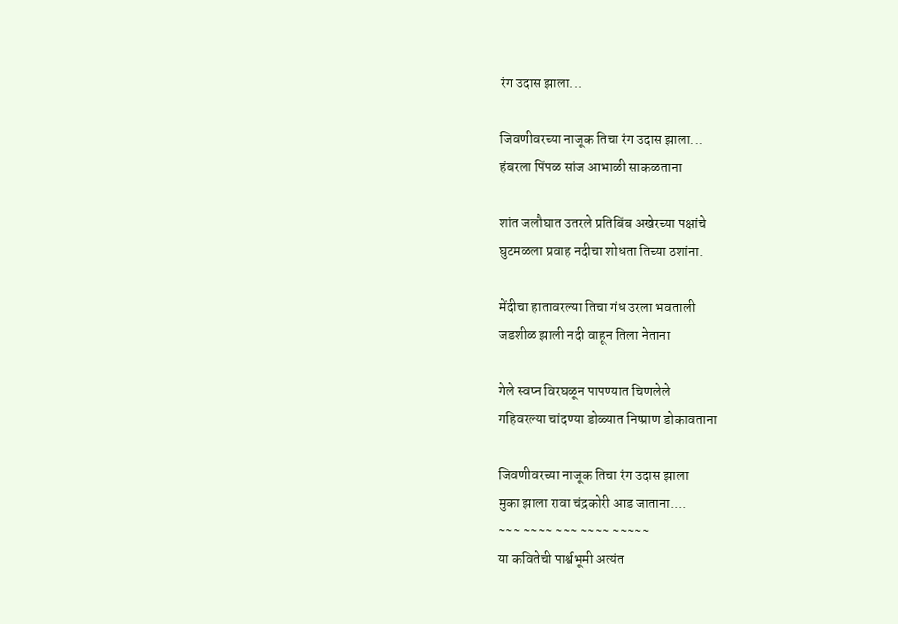रंग उदास झाला...

जिवणीवरच्या नाजूक तिचा रंग उदास झाला...
हंबरला पिंपळ सांज आभाळी साकळताना

शांत जलौघात उतरले प्रतिबिंब अखेरच्या पक्षांचे
घुटमळला प्रवाह नदीचा शोधता तिच्या ठशांना.

मेंदीचा हातावरल्या तिचा गंध उरला भवताली
जडशीळ झाली नदी वाहून तिला नेताना

गेले स्वप्न विरघळून पापण्यात चिणलेले
गहिवरल्या चांदण्या डोळ्यात निष्प्राण डोकावताना

जिवणीवरच्या नाजूक तिचा रंग उदास झाला
मुका झाला रावा चंद्रकोरी आड जाताना....
~~~ ~~~~ ~~~ ~~~~ ~~~~~
या कवितेची पार्श्वभूमी अत्यंत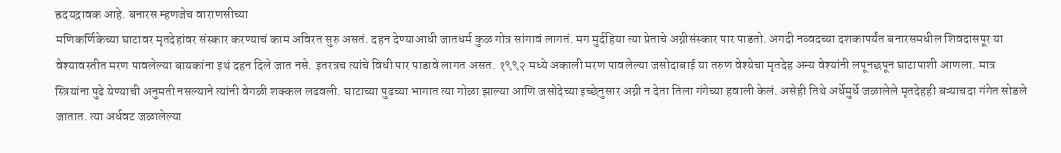ह्रदयद्रावक आहे. बनारस म्हणजेच वाराणसीच्या
मणिकर्णिकेच्या घाटावर मृतदेहांवर संस्कार करण्याचं काम अविरत सुरु असतं. दहन देण्याआधी जातधर्म कुळ गोत्र सांगावं लागतं. मग मुर्दहिया त्या प्रेताचे अग्नीसंस्कार पार पाडतो. अगदी नव्वदच्या दशकापर्यंत बनारसमधील शिवदासपूर या वेश्यावस्तीत मरण पावलेल्या बायकांना इथं दहन दिले जात नसे. इतरत्रच त्यांचे विधी पार पाडावे लागत असत. १९९२ मध्ये अकाली मरण पावलेल्या जसोदाबाई या तरुण वेश्येचा मृतदेह अन्य वेश्यांनी लपूनछपून घाटापाशी आणला. मात्र स्त्रियांना पुढे येण्याची अनुमती नसल्याने त्यांनी वेगळी शक्कल लढवली. घाटाच्या पुढच्या भागात त्या गोळा झाल्या आणि जसोदेच्या इच्छेनुसार अग्नी न देता तिला गंगेच्या हवाली केलं. असेही तिथे अर्धेमुर्धे जळालेले मृतदेहही बऱ्याचदा गंगेत सोडले जातात. त्या अर्धवट जळालेल्या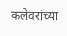कलेवरांच्या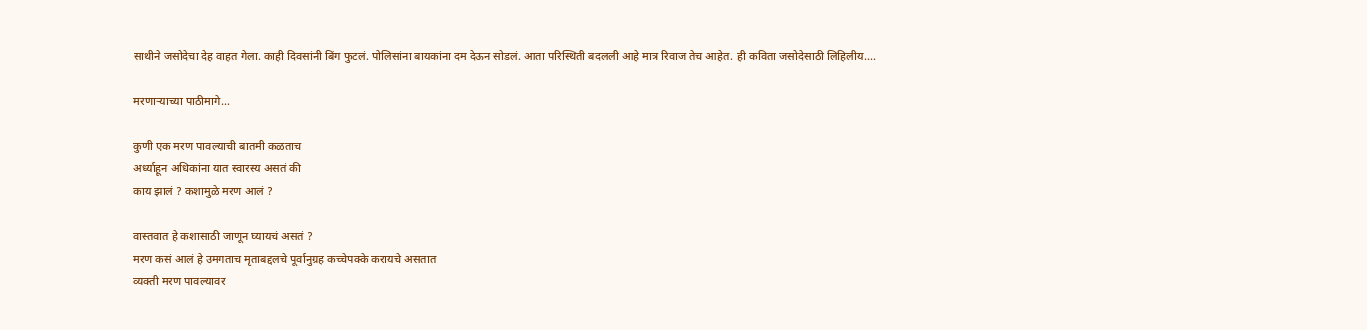साथीने जसोदेचा देह वाहत गेला. काही दिवसांनी बिंग फुटलं. पोलिसांना बायकांना दम देऊन सोडलं. आता परिस्थिती बदलली आहे मात्र रिवाज तेच आहेत. ही कविता जसोदेसाठी लिहिलीय....

मरणाऱ्याच्या पाठीमागे...

कुणी एक मरण पावल्याची बातमी कळताच
अर्ध्याहून अधिकांना यात स्वारस्य असतं की
काय झालं ? कशामुळे मरण आलं ?

वास्तवात हे कशासाठी जाणून घ्यायचं असतं ?
मरण कसं आलं हे उमगताच मृताबद्दलचे पूर्वानुग्रह कच्चेपक्के करायचे असतात
व्यक्ती मरण पावल्यावर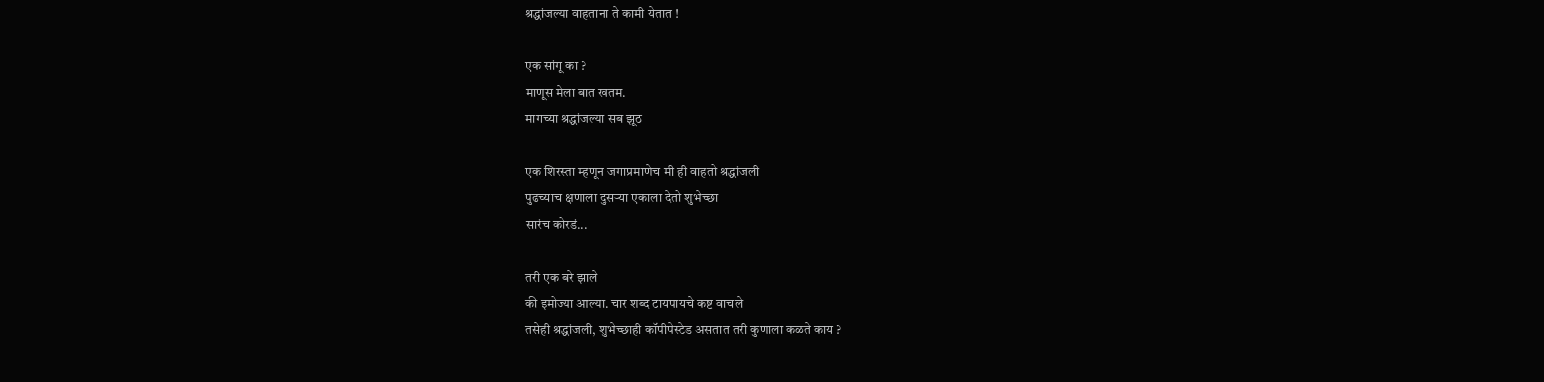श्रद्धांजल्या वाहताना ते कामी येतात !

एक सांगू का ?
माणूस मेला बात खतम.
मागच्या श्रद्धांजल्या सब झूठ

एक शिरस्ता म्हणून जगाप्रमाणेच मी ही वाहतो श्रद्धांजली
पुढच्याच क्षणाला दुसऱ्या एकाला देतो शुभेच्छा
सारंच कोरडं...

तरी एक बरे झाले
की इमोज्या आल्या. चार शब्द टायपायचे कष्ट वाचले
तसेही श्रद्धांजली, शुभेच्छाही कॉपीपेस्टेड असतात तरी कुणाला कळते काय ?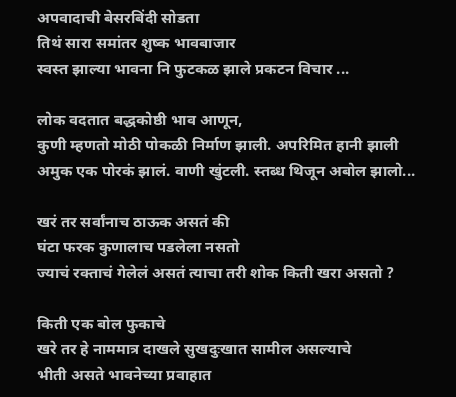अपवादाची बेसरबिंदी सोडता
तिथं सारा समांतर शुष्क भावबाजार
स्वस्त झाल्या भावना नि फुटकळ झाले प्रकटन विचार ...

लोक वदतात बद्धकोष्ठी भाव आणून,
कुणी म्हणतो मोठी पोकळी निर्माण झाली. अपरिमित हानी झाली
अमुक एक पोरकं झालं. वाणी खुंटली. स्तब्ध थिजून अबोल झालो...

खरं तर सर्वांनाच ठाऊक असतं की
घंटा फरक कुणालाच पडलेला नसतो
ज्याचं रक्ताचं गेलेलं असतं त्याचा तरी शोक किती खरा असतो ?

किती एक बोल फुकाचे
खरे तर हे नाममात्र दाखले सुखदुःखात सामील असल्याचे
भीती असते भावनेच्या प्रवाहात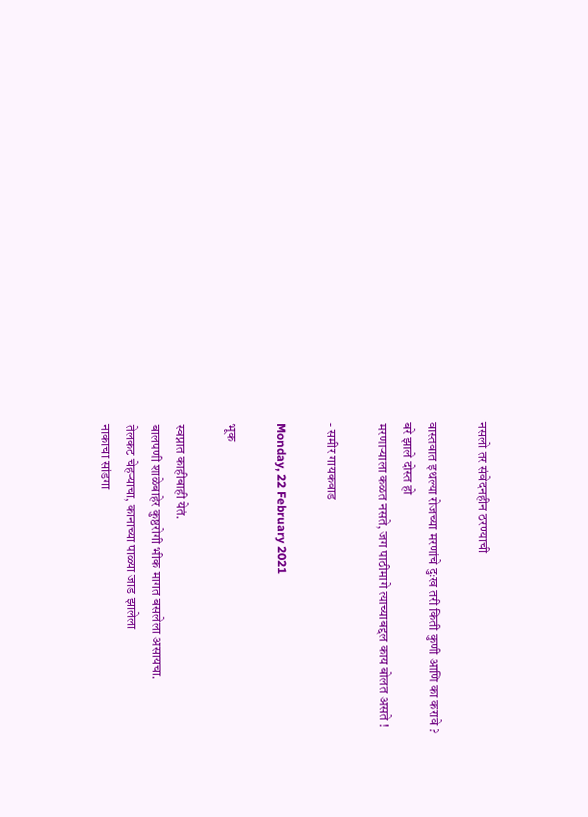नसलो तर संवेदनहीन ठरण्याची

वास्तवात इथल्या रोजच्या मरणांचे दुःख तरी किती कुणी आणि का करावे ?
बरे झाले दोस्त हो
मरणाऱ्याला कळत नसते, जग पाठीमागे त्याच्याबद्दल काय बोलत असते !

- समीर गायकवाड

Monday, 22 February 2021

भूक

स्वप्नात काहीबाही येतं.
बालपणी शाळेबाहेर कुष्ठरोगी भीक मागत बसलेला असायचा.
तेलकट चेहऱ्याचा, कानाच्या पाळ्या जाड झालेला
नाकाचा सांडगा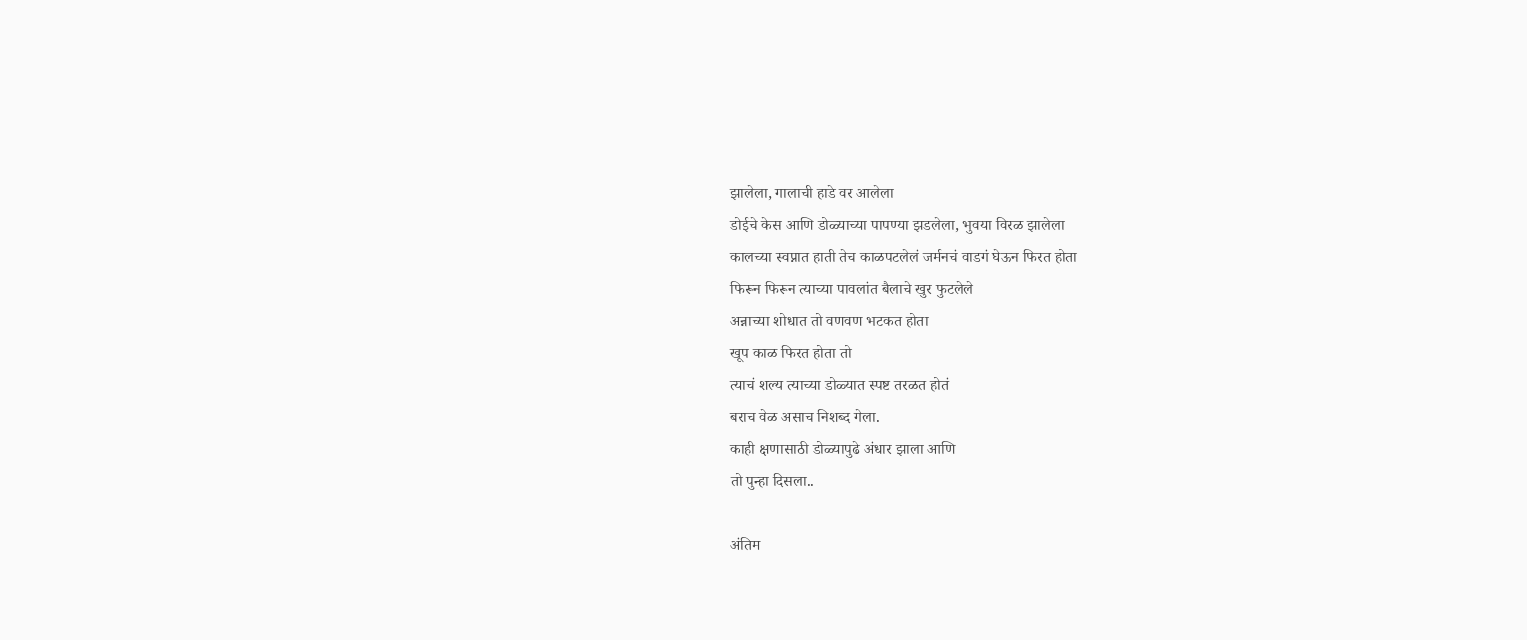झालेला, गालाची हाडे वर आलेला
डोईचे केस आणि डोळ्याच्या पापण्या झडलेला, भुवया विरळ झालेला
कालच्या स्वप्नात हाती तेच काळपटलेलं जर्मनचं वाडगं घेऊन फिरत होता
फिरून फिरून त्याच्या पावलांत बैलाचे खुर फुटलेले
अन्नाच्या शोधात तो वणवण भटकत होता
खूप काळ फिरत होता तो
त्याचं शल्य त्याच्या डोळ्यात स्पष्ट तरळत होतं
बराच वेळ असाच निशब्द गेला.
काही क्षणासाठी डोळ्यापुढे अंधार झाला आणि
तो पुन्हा दिसला..

अंतिम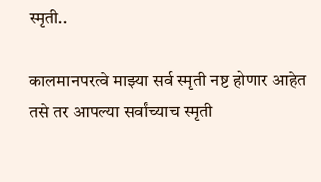स्मृती..

कालमानपरत्वे माझ्या सर्व स्मृती नष्ट होणार आहेत तसे तर आपल्या सर्वांच्याच स्मृती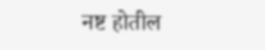नष्ट होतील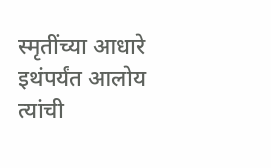स्मृतींच्या आधारे इथंपर्यंत आलोय त्यांची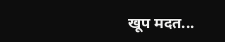खूप मदत...